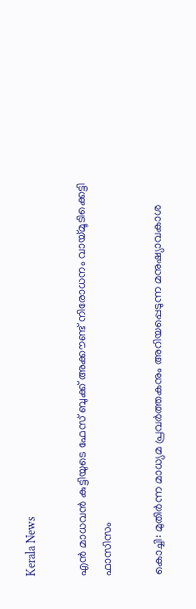Kerala News

എന്‍ മാധവന്‍ കുട്ടിയുടെ ഫേസ് ബുക്ക് അക്കൗണ്ട് നിരോധനം വായ്മൂടിക്കെട്ടി ഫാസിസം

കൊച്ചി: മുതിര്‍ന്ന മാധ്യമ പ്രവര്‍ത്തകനും അറിയപ്പെടുന്ന മനുഷ്യാവകാശ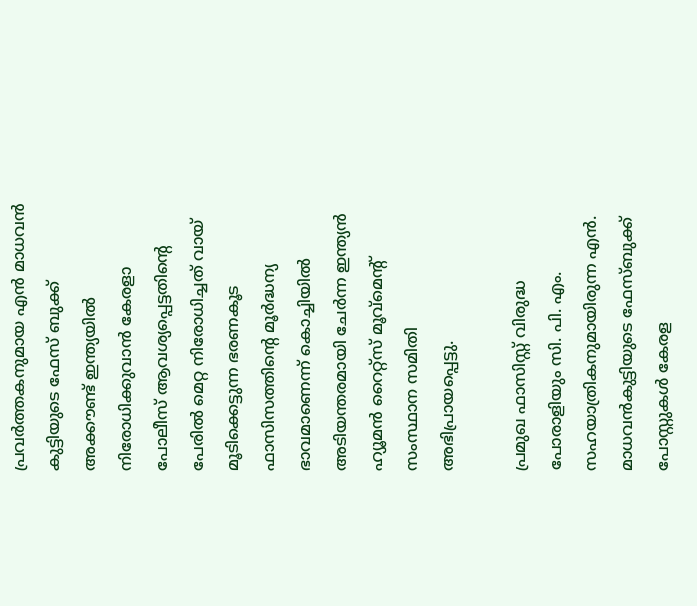പ്രവര്‍ത്തകനുമായ എന്‍ മാധവന്‍ കുട്ടിയുടെ ഫേസ് ബുക്ക് അക്കൗണ്ട് ഇന്ത്യയില്‍ നിരോധിക്കുവാന്‍ കേരളാ പോലീസ് ആവശ്യപ്പെട്ടതിന്‍റെ പേരില്‍ മെറ്റ നിരോധിച്ചത് വായ് മൂടിക്കെട്ടുന്ന ഭരണകൂട ഫാസിസത്തിന്‍റെ മൂര്‍ദ്ധന്യ ഭാവമാണെന്ന് കൊച്ചിയില്‍ അടിയന്തരമായി ചേര്‍ന്ന ഇന്ത്യന്‍ ഹ്യൂമന്‍ റൈറ്റ്സ് മൂവ്മെന്‍റ് സംസ്ഥാന സമിതി അഭിപ്രായപ്പെട്ടു.

പ്രമുഖ ഫാസിസ്റ്റ് വിരുദ്ധ പോരാളിയും സി. പി. എം. സഹയാത്രികനുമായിരുന്ന എന്‍. മാധവന്‍കുട്ടിയുടെ ഫേസ്ബുക്ക് പോസ്റ്റുകള്‍ കേരള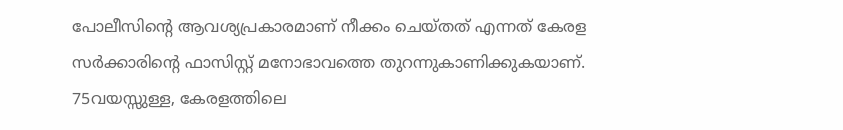പോലീസിന്‍റെ ആവശ്യപ്രകാരമാണ് നീക്കം ചെയ്തത് എന്നത് കേരള സര്‍ക്കാരിന്‍റെ ഫാസിസ്റ്റ് മനോഭാവത്തെ തുറന്നുകാണിക്കുകയാണ്. 75വയസ്സുള്ള, കേരളത്തിലെ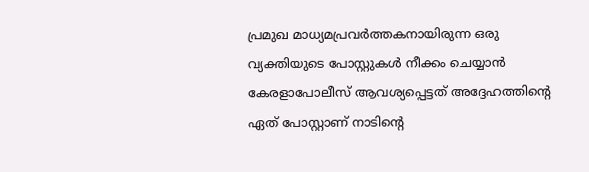പ്രമുഖ മാധ്യമപ്രവര്‍ത്തകനായിരുന്ന ഒരു വ്യക്തിയുടെ പോസ്റ്റുകള്‍ നീക്കം ചെയ്യാന്‍ കേരളാപോലീസ് ആവശ്യപ്പെട്ടത് അദ്ദേഹത്തിന്‍റെ ഏത് പോസ്റ്റാണ് നാടിന്‍റെ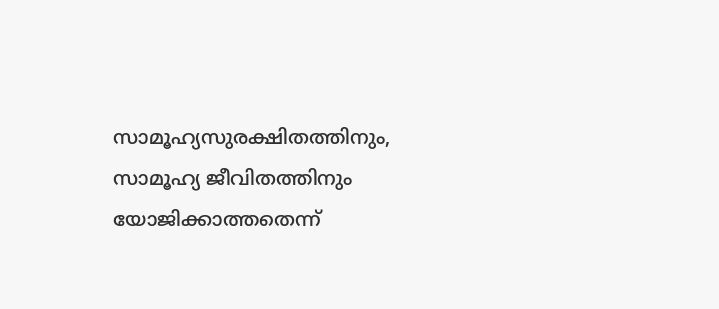സാമൂഹ്യസുരക്ഷിതത്തിനും, സാമൂഹ്യ ജീവിതത്തിനും യോജിക്കാത്തതെന്ന്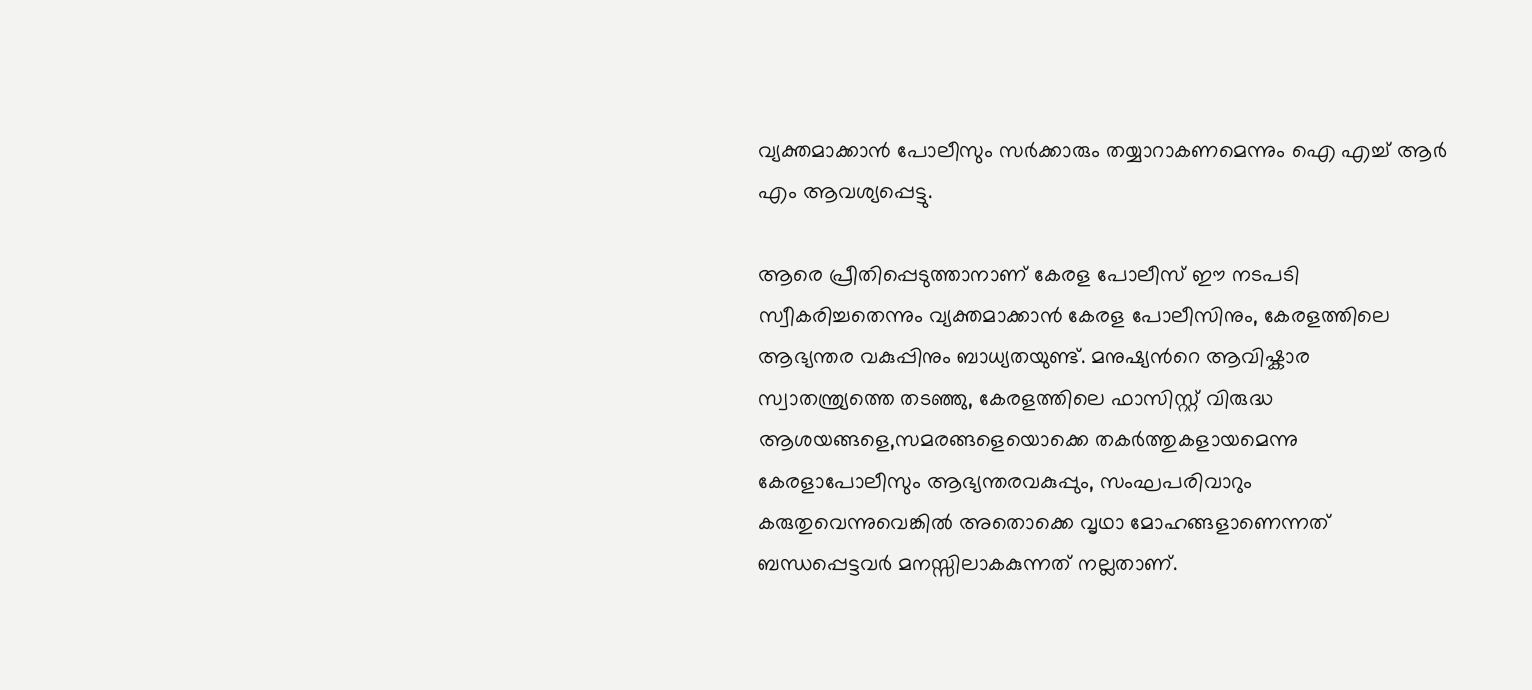വ്യക്തമാക്കാന്‍ പോലീസും സര്‍ക്കാരും തയ്യാറാകണമെന്നും ഐ എച്ച് ആര്‍ എം ആവശ്യപ്പെട്ടു.

ആരെ പ്രീതിപ്പെടുത്താനാണ് കേരള പോലീസ് ഈ നടപടി സ്വീകരിച്ചതെന്നും വ്യക്തമാക്കാന്‍ കേരള പോലീസിനും, കേരളത്തിലെ ആഭ്യന്തര വകുപ്പിനും ബാധ്യതയുണ്ട്. മനുഷ്യന്‍റെ ആവിഷ്കാര സ്വാതന്ത്ര്യത്തെ തടഞ്ഞു, കേരളത്തിലെ ഫാസിസ്റ്റ് വിരുദ്ധ ആശയങ്ങളെ,സമരങ്ങളെയൊക്കെ തകര്‍ത്തുകളായമെന്നു കേരളാപോലീസും ആഭ്യന്തരവകുപ്പും, സംഘപരിവാറും കരുതുവെന്നുവെങ്കില്‍ അതൊക്കെ വൃഥാ മോഹങ്ങളാണെന്നത് ബന്ധപ്പെട്ടവര്‍ മനസ്സിലാകകുന്നത് നല്ലതാണ്.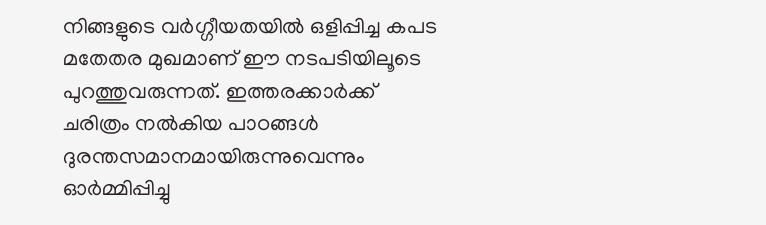നിങ്ങളുടെ വര്‍ഗ്ഗീയതയില്‍ ഒളിപ്പിച്ച കപട മതേതര മുഖമാണ് ഈ നടപടിയിലൂടെ പുറത്തുവരുന്നത്. ഇത്തരക്കാര്‍ക്ക് ചരിത്രം നല്‍കിയ പാഠങ്ങള്‍ ദുരന്തസമാനമായിരുന്നുവെന്നും ഓര്‍മ്മിപ്പിച്ചു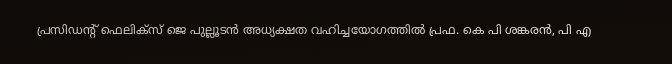പ്രസിഡന്‍റ് ഫെലിക്സ് ജെ പുല്ലൂടന്‍ അധ്യക്ഷത വഹിച്ചയോഗത്തില്‍ പ്രഫ. കെ പി ശങ്കരന്‍, പി എ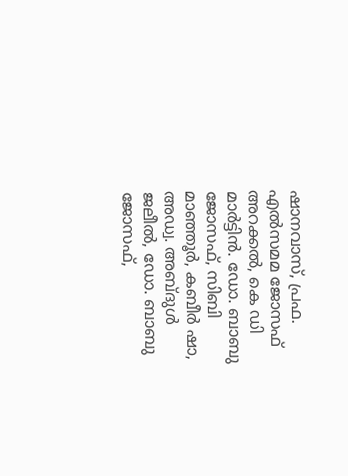ഷാനവാസ്, പ്രഫ. എല്‍സമമ ജോസഫ് അറക്കല്‍, കെ ഡി മാര്‍ട്ടിന്‍. ഡോ. ബാബു ജോസഫ്, സിബി മാഞ്ഞൂര്‍, കബീര്‍ ഷാ, അഡ്വ. അബ്ദുള്‍ ജലീല്‍, ഡോ. ബാബു ജോസഫ്,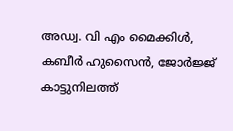അഡ്വ. വി എം മൈക്കിള്‍, കബീര്‍ ഹുസൈന്‍, ജോര്‍ജ്ജ് കാട്ടുനിലത്ത്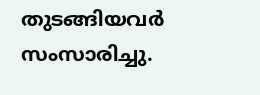തുടങ്ങിയവര്‍ സംസാരിച്ചു.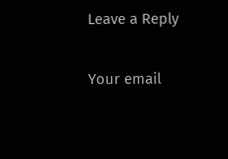Leave a Reply

Your email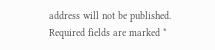address will not be published. Required fields are marked *